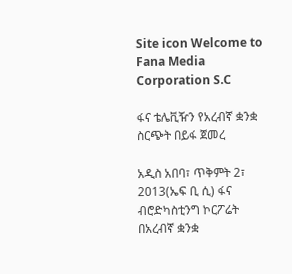Site icon Welcome to Fana Media Corporation S.C

ፋና ቴሌቪዥን የአረብኛ ቋንቋ ስርጭት በይፋ ጀመረ

አዲስ አበባ፣ ጥቅምት 2፣ 2013(ኤፍ ቢ ሲ) ፋና ብሮድካስቲንግ ኮርፖሬት በአረብኛ ቋንቋ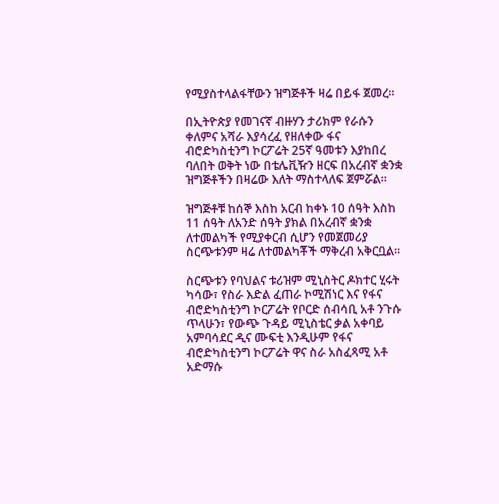የሚያስተላልፋቸውን ዝግጅቶች ዛሬ በይፋ ጀመረ።

በኢትዮጵያ የመገናኛ ብዙሃን ታሪክም የራሱን ቀለምና አሻራ እያሳረፈ የዘለቀው ፋና ብሮድካስቲንግ ኮርፖሬት 25ኛ ዓመቱን እያከበረ ባለበት ወቅት ነው በቴሌቪዥን ዘርፍ በአረብኛ ቋንቋ ዝግጅቶችን በዛሬው እለት ማስተላለፍ ጀምሯል።

ዝግጅቶቹ ከሰኞ እስከ አርብ ከቀኑ 10 ሰዓት እስከ 11 ሰዓት ለአንድ ሰዓት ያክል በአረብኛ ቋንቋ ለተመልካች የሚያቀርብ ሲሆን የመጀመሪያ ስርጭቱንም ዛሬ ለተመልካቾች ማቅረብ አቅርቧል።

ስርጭቱን የባህልና ቱሪዝም ሚኒስትር ዶክተር ሂሩት ካሳው፣ የስራ እድል ፈጠራ ኮሚሽነር እና የፋና ብሮድካስቲንግ ኮርፖሬት የቦርድ ሰብሳቢ አቶ ንጉሱ ጥላሁን፣ የውጭ ጉዳይ ሚኒስቴር ቃል አቀባይ አምባሳደር ዲና ሙፍቲ እንዲሁም የፋና ብሮድካስቲንግ ኮርፖሬት ዋና ስራ አስፈጻሚ አቶ አድማሱ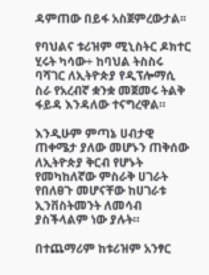ዳምጠው በይፋ አስጀምረውታል፡፡

የባህልና ቱሪዝም ሚኒስትር ዶክተር ሂሩት ካሳው÷ ከባህል ትስስሩ ባሻገር ለኢትዮጵያ የዲፕሎማሲ ስራ የአረብኛ ቋንቋ መጀመሩ ትልቅ ፋይዳ እንዳለው ተናግረዋል።

እንዲሁም ምጣኔ ሀብታዊ ጠቀሜታ ያለው መሆኑን ጠቅሰው ለኢትዮጵያ ቅርብ የሆኑት የመካከለኛው ምስራቅ ሀገራት የበለፀጉ መሆናቸው ከሀገራቱ ኢንቨስትመንት ለመሳብ ያስችላልም ነው ያሉት።

በተጨማሪም ከቱሪዝም አንፃር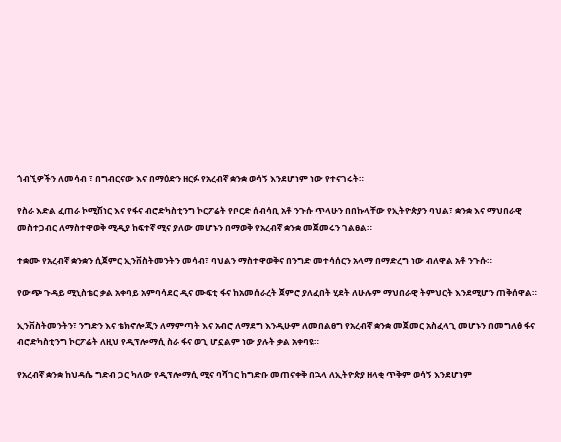ጎብኚዎችን ለመሳብ ፣ በግብርናው እና በማዕድን ዘርፉ የአረብኛ ቋንቋ ወሳኝ እንደሆነም ነው የተናገሩት።

የስራ እድል ፈጠራ ኮሚሽነር እና የፋና ብሮድካስቲንግ ኮርፖሬት የቦርድ ሰብሳቢ አቶ ንጉሱ ጥላሁን በበኩላቸው የኢትዮጵያን ባህል፣ ቋንቋ እና ማህበራዊ መስተጋብር ለማስተዋወቅ ሚዲያ ከፍተኛ ሚና ያለው መሆኑን በማወቅ የአረብኛ ቋንቋ መጀመሩን ገልፀል።

ተቋሙ የአረብኛ ቋንቋን ሲጀምር ኢንቨስትመንትን መሳብ፣ ባህልን ማስተዋወቅና በንግድ መተሳሰርን አላማ በማድረግ ነው ብለዋል አቶ ንጉሱ።

የውጭ ጉዳይ ሚኒስቴር ቃል አቀባይ አምባሳደር ዲና ሙፍቲ ፋና ከአመሰራረት ጀምሮ ያለፈበት ሂደት ለሁሉም ማህበራዊ ትምህርት እንደሚሆን ጠቅሰዋል።

ኢንቨስትመንትን፣ ንግድን እና ቴክኖሎጂን ለማምጣት እና አብሮ ለማደግ እንዲሁም ለመበልፀግ የአረብኛ ቋንቋ መጀመር አስፈላጊ መሆኑን በመግለፅ ፋና ብሮድካስቲንግ ኮርፖሬት ለዚህ የዲፕሎማሲ ስራ ፋና ወጊ ሆኗልም ነው ያሉት ቃል አቀባዩ።

የአረብኛ ቋንቋ ከህዳሴ ግድብ ጋር ካለው የዲፕሎማሲ ሚና ባሻገር ከግድቡ መጠናቀቅ በኋላ ለኢትዮጵያ ዘላቂ ጥቅም ወሳኝ እንደሆነም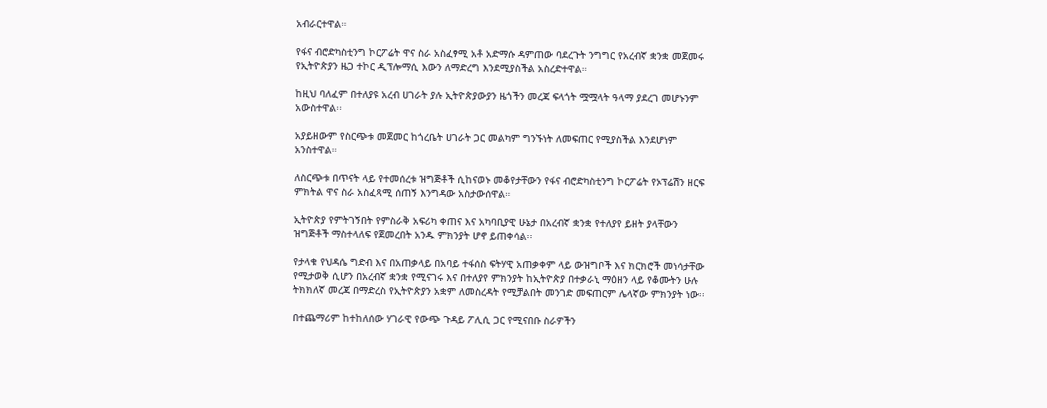አብራርተዋል።

የፋና ብሮድካስቲንግ ኮርፖሬት ዋና ስራ አስፈፃሚ አቶ አድማሱ ዳምጠው ባደረጉት ንግግር የአረብኛ ቋንቋ መጀመሩ የኢትዮጵያን ዜጋ ተኮር ዲፕሎማሲ እውን ለማድረግ እንደሚያስችል አስረድተዋል።

ከዚህ ባለፈም በተለያዩ አረብ ሀገራት ያሉ ኢትዮጵያውያን ዜጎችን መረጃ ፍላጎት ሟሟላት ዓላማ ያደረገ መሆኑንም አውስተዋል፡፡

አያይዘውም የስርጭቱ መጀመር ከጎረቤት ሀገራት ጋር መልካም ግንኙነት ለመፍጠር የሚያስችል እንደሆነም አንስተዋል።

ለስርጭቱ በጥናት ላይ የተመሰረቱ ዝግጅቶች ሲከናወኑ መቆየታቸውን የፋና ብሮድካስቲንግ ኮርፖሬት የኦፕሬሽን ዘርፍ ምክትል ዋና ስራ አስፈጻሚ ሰጠኝ እንግዳው አስታውሰዋል።

ኢትዮጵያ የምትገኝበት የምስራቅ አፍሪካ ቀጠና እና አካባቢያዊ ሁኔታ በአረብኛ ቋንቋ የተለያየ ይዘት ያላቸውን ዝግጅቶች ማስተላለፍ የጀመረበት አንዱ ምክንያት ሆኖ ይጠቀሳል፡፡

የታላቁ የህዳሴ ግድብ እና በአጠቃላይ በአባይ ተፋሰስ ፍትሃዊ አጠቃቀም ላይ ውዝግቦች እና ክርክሮች መነሳታቸው የሚታወቅ ሲሆን በአረብኛ ቋንቋ የሚናገሩ እና በተለያየ ምክንያት ከኢትዮጵያ በተቃራኒ ማዕዘን ላይ የቆሙትን ሁሉ ትክክለኛ መረጃ በማድረስ የኢትዮጵያን አቋም ለመስረዳት የሚቻልበት መንገድ መፍጠርም ሌላኛው ምክንያት ነው፡፡

በተጨማሪም ከተከለሰው ሃገራዊ የውጭ ጉዳይ ፖሊሲ ጋር የሚናበቡ ስራዎችን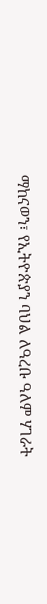ማከናወን፣ የኢትዮጵያን ባህል ለዓረቡ ዓለም ሃገራት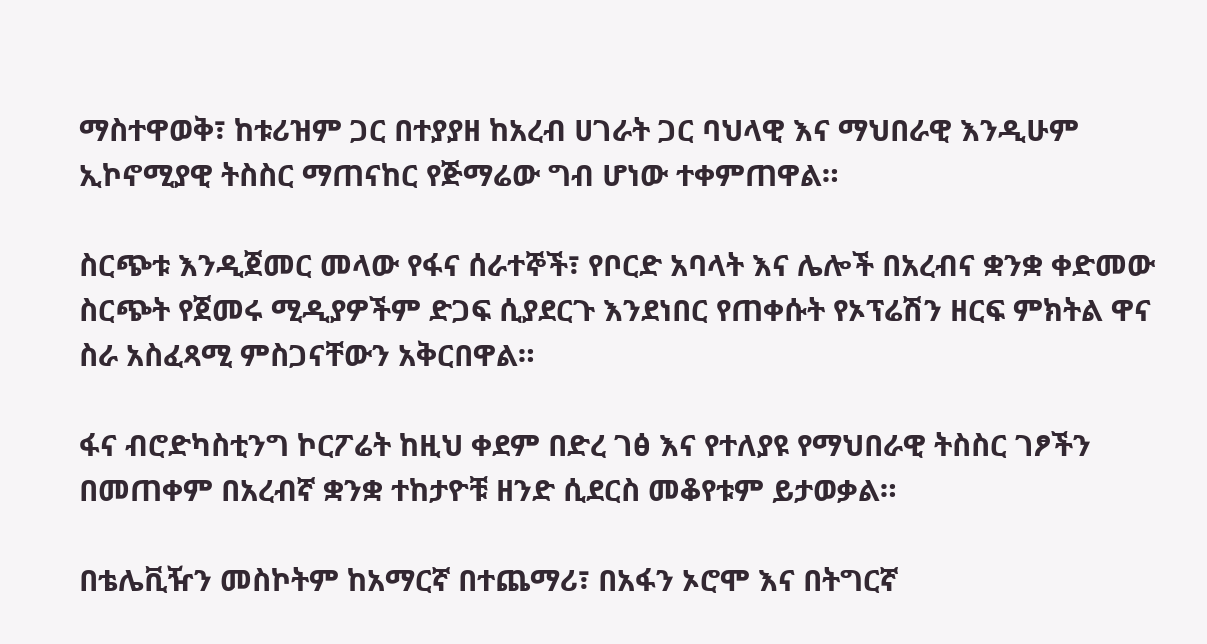ማስተዋወቅ፣ ከቱሪዝም ጋር በተያያዘ ከአረብ ሀገራት ጋር ባህላዊ እና ማህበራዊ እንዲሁም ኢኮኖሚያዊ ትስስር ማጠናከር የጅማሬው ግብ ሆነው ተቀምጠዋል።

ስርጭቱ እንዲጀመር መላው የፋና ሰራተኞች፣ የቦርድ አባላት እና ሌሎች በአረብና ቋንቋ ቀድመው ስርጭት የጀመሩ ሚዲያዎችም ድጋፍ ሲያደርጉ እንደነበር የጠቀሱት የኦፕሬሽን ዘርፍ ምክትል ዋና ስራ አስፈጻሚ ምስጋናቸውን አቅርበዋል።

ፋና ብሮድካስቲንግ ኮርፖሬት ከዚህ ቀደም በድረ ገፅ እና የተለያዩ የማህበራዊ ትስስር ገፆችን በመጠቀም በአረብኛ ቋንቋ ተከታዮቹ ዘንድ ሲደርስ መቆየቱም ይታወቃል።

በቴሌቪዥን መስኮትም ከአማርኛ በተጨማሪ፣ በአፋን ኦሮሞ እና በትግርኛ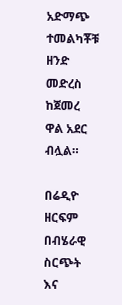አድማጭ ተመልካቾቹ ዘንድ መድረስ ከጀመረ ዋል አደር ብሏል።

በሬዲዮ ዘርፍም በብሄራዊ ስርጭት እና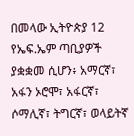በመላው ኢትዮጵያ 12 የኤፍ.ኤም ጣቢያዎች ያቋቋመ ሲሆን፥ አማርኛ፣ አፋን ኦሮሞ፣ አፋርኛ፣ ሶማሊኛ፣ ትግርኛ፣ ወላይትኛ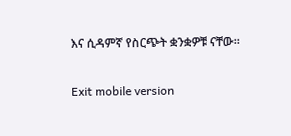እና ሲዳምኛ የስርጭት ቋንቋዎቹ ናቸው።

Exit mobile version